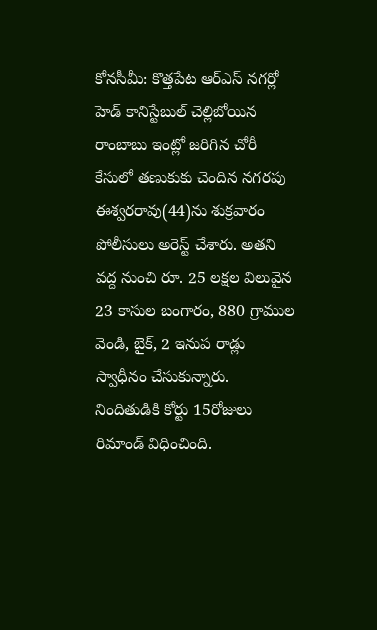కోనసీమీ: కొత్తపేట ఆర్ఎస్ నగర్లో హెడ్ కానిస్టేబుల్ చెల్లిబోయిన రాంబాబు ఇంట్లో జరిగిన చోరీ కేసులో తణుకుకు చెందిన నగరపు ఈశ్వరరావు(44)ను శుక్రవారం పోలీసులు అరెస్ట్ చేశారు. అతని వద్ద నుంచి రూ. 25 లక్షల విలువైన 23 కాసుల బంగారం, 880 గ్రాముల వెండి, బైక్, 2 ఇనుప రాడ్లు స్వాధీనం చేసుకున్నారు. నిందితుడికి కోర్టు 15రోజులు రిమాండ్ విధించింది.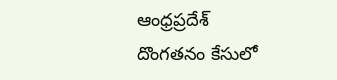ఆంధ్రప్రదేశ్
దొంగతనం కేసులో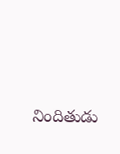నిందితుడు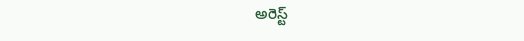అరెస్ట్